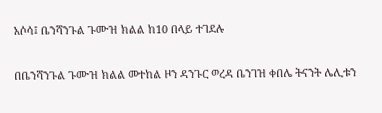አሶሳ፤ ቤንሻንጉል ጉሙዝ ክልል ከ10 በላይ ተገደሉ

በቤንሻንጉል ጉሙዝ ክልል መተከል ዞን ዳንጉር ወረዳ ቤንገዝ ቀበሌ ትናንት ሌሊቱን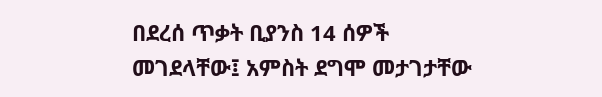በደረሰ ጥቃት ቢያንስ 14 ሰዎች መገደላቸው፤ አምስት ደግሞ መታገታቸው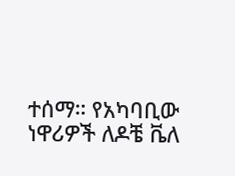ተሰማ። የአካባቢው ነዋሪዎች ለዶቼ ቬለ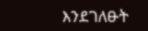እንደገለፁት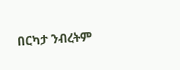በርካታ ንብረትም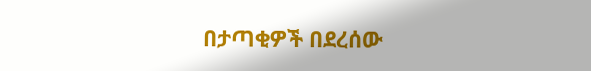በታጣቂዎች በደረሰው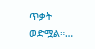ጥቃት ወድሟል።…